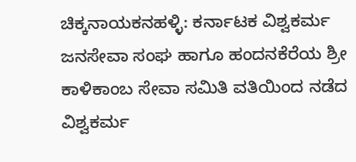ಚಿಕ್ಕನಾಯಕನಹಳ್ಳಿ: ಕರ್ನಾಟಕ ವಿಶ್ವಕರ್ಮ ಜನಸೇವಾ ಸಂಘ ಹಾಗೂ ಹಂದನಕೆರೆಯ ಶ್ರೀ ಕಾಳಿಕಾಂಬ ಸೇವಾ ಸಮಿತಿ ವತಿಯಿಂದ ನಡೆದ ವಿಶ್ವಕರ್ಮ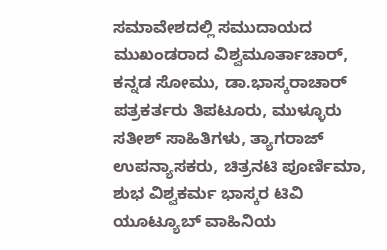ಸಮಾವೇಶದಲ್ಲಿ ಸಮುದಾಯದ ಮುಖಂಡರಾದ ವಿಶ್ವಮೂರ್ತಾಚಾರ್, ಕನ್ನಡ ಸೋಮು, ಡಾ.ಭಾಸ್ಕರಾಚಾರ್ ಪತ್ರಕರ್ತರು ತಿಪಟೂರು, ಮುಳ್ಳೂರು ಸತೀಶ್ ಸಾಹಿತಿಗಳು, ತ್ಯಾಗರಾಜ್ ಉಪನ್ಯಾಸಕರು, ಚಿತ್ರನಟಿ ಪೂರ್ಣಿಮಾ, ಶುಭ ವಿಶ್ವಕರ್ಮ ಭಾಸ್ಕರ ಟಿವಿ ಯೂಟ್ಯೂಬ್ ವಾಹಿನಿಯ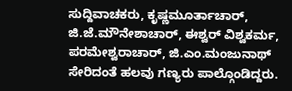ಸುದ್ದಿವಾಚಕರು, ಕೃಷ್ಣಮೂರ್ತಾಚಾರ್, ಜಿ.ಜೆ.ಮೌನೇಶಾಚಾರ್, ಈಶ್ವರ್ ವಿಶ್ವಕರ್ಮ, ಪರಮೇಶ್ವರಾಚಾರ್, ಜಿ.ಎಂ.ಮಂಜುನಾಥ್ ಸೇರಿದಂತೆ ಹಲವು ಗಣ್ಯರು ಪಾಲ್ಗೊಂಡಿದ್ದರು.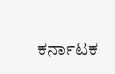ಕರ್ನಾಟಕ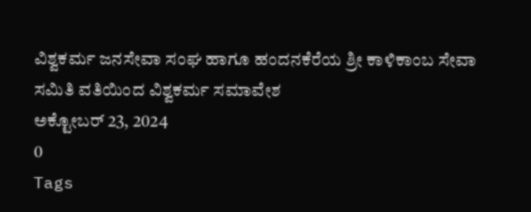ವಿಶ್ವಕರ್ಮ ಜನಸೇವಾ ಸಂಘ ಹಾಗೂ ಹಂದನಕೆರೆಯ ಶ್ರೀ ಕಾಳಿಕಾಂಬ ಸೇವಾ ಸಮಿತಿ ವತಿಯಿಂದ ವಿಶ್ವಕರ್ಮ ಸಮಾವೇಶ
ಅಕ್ಟೋಬರ್ 23, 2024
0
Tags